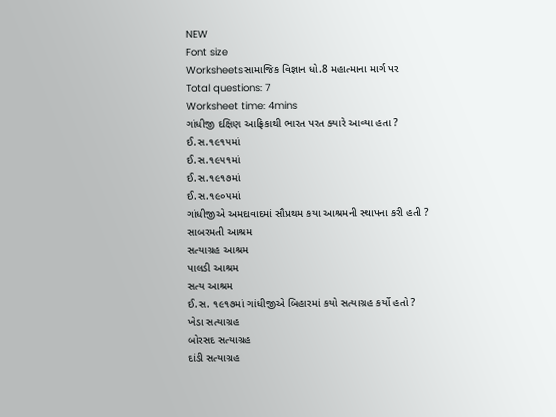NEW
Font size
Worksheetsસામાજિક વિજ્ઞાન ધો.8 મહાત્માના માર્ગ પર
Total questions: 7
Worksheet time: 4mins
ગાંધીજી દક્ષિણ આફ્રિકાથી ભારત પરત ક્યારે આવ્યા હતા ?
ઈ.સ.૧૯૧૫માં
ઈ.સ.૧૯૫૧માં
ઈ.સ.૧૯૧૭માં
ઈ.સ.૧૯૦૫માં
ગાંધીજીએ અમદાવાદમાં સૌપ્રથમ કયા આશ્રમની સ્થાપના કરી હતી ?
સાબરમતી આશ્રમ
સત્યાગ્રહ આશ્રમ
પાલડી આશ્રમ
સત્ય આશ્રમ
ઈ.સ. ૧૯૧૭માં ગાંધીજીએ બિહારમાં કયો સત્યાગ્રહ કર્યો હતો ?
ખેડા સત્યાગ્રહ
બોરસદ સત્યાગ્રહ
દાંડી સત્યાગ્રહ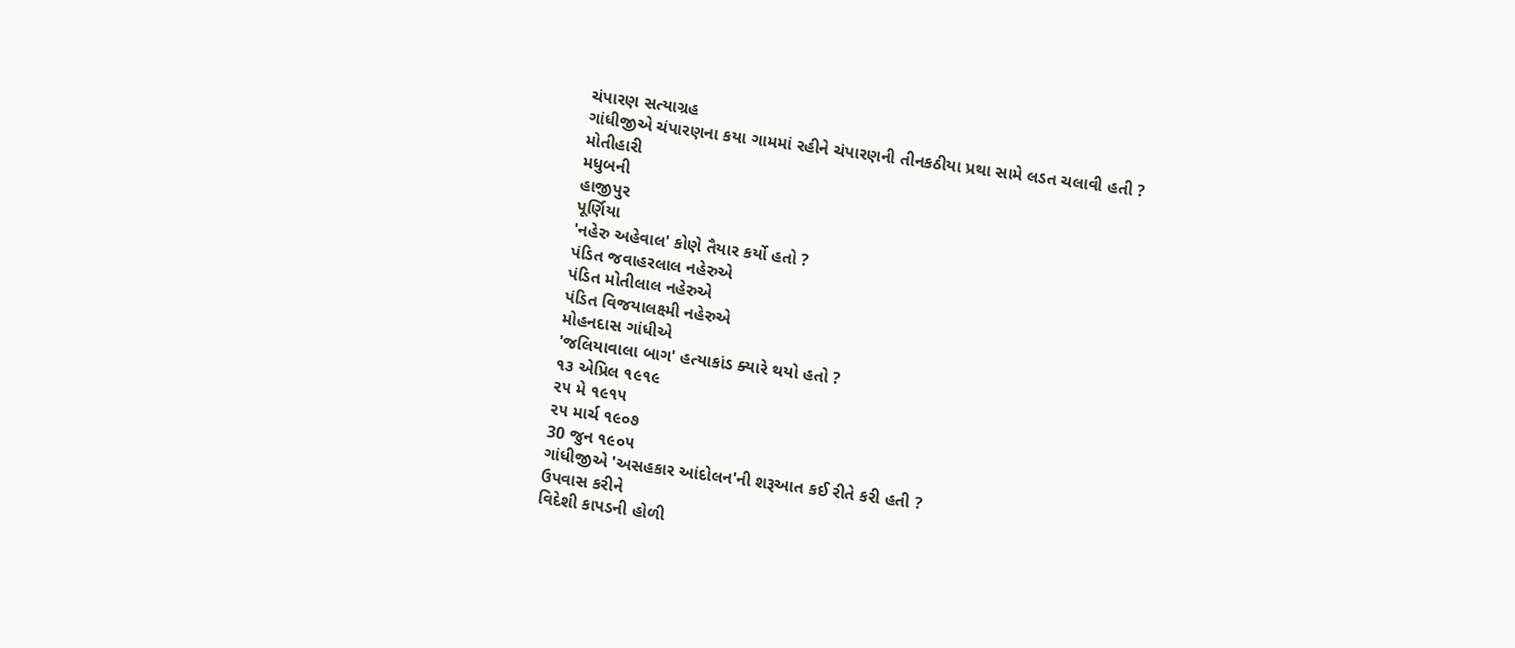ચંપારણ સત્યાગ્રહ
ગાંધીજીએ ચંપારણના કયા ગામમાં રહીને ચંપારણની તીનકઠીયા પ્રથા સામે લડત ચલાવી હતી ?
મોતીહારી
મધુબની
હાજીપુર
પૂર્ણિયા
'નહેરુ અહેવાલ' કોણે તૈયાર કર્યો હતો ?
પંડિત જવાહરલાલ નહેરુએ
પંડિત મોતીલાલ નહેરુએ
પંડિત વિજયાલક્ષ્મી નહેરુએ
મોહનદાસ ગાંધીએ
'જલિયાવાલા બાગ' હત્યાકાંડ ક્યારે થયો હતો ?
૧૩ એપ્રિલ ૧૯૧૯
૨૫ મે ૧૯૧૫
૨૫ માર્ચ ૧૯૦૭
30 જુન ૧૯૦૫
ગાંધીજીએ 'અસહકાર આંદોલન'ની શરૂઆત કઈ રીતે કરી હતી ?
ઉપવાસ કરીને
વિદેશી કાપડની હોળી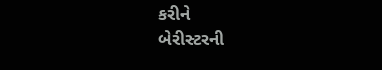કરીને
બેરીસ્ટરની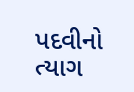પદવીનો ત્યાગ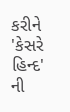કરીને
'કેસરે હિન્દ' ની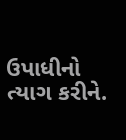ઉપાધીનો ત્યાગ કરીને.